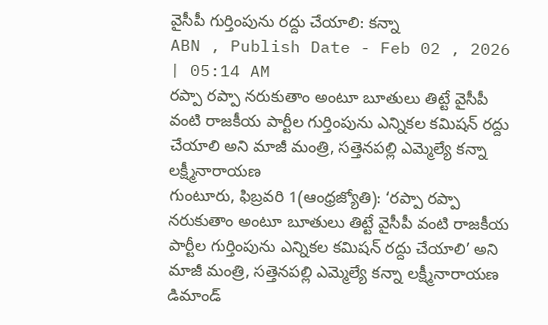వైసీపీ గుర్తింపును రద్దు చేయాలి: కన్నా
ABN , Publish Date - Feb 02 , 2026 | 05:14 AM
రప్పా రప్పా నరుకుతాం అంటూ బూతులు తిట్టే వైసీపీ వంటి రాజకీయ పార్టీల గుర్తింపును ఎన్నికల కమిషన్ రద్దు చేయాలి అని మాజీ మంత్రి, సత్తెనపల్లి ఎమ్మెల్యే కన్నా లక్ష్మీనారాయణ
గుంటూరు, ఫిబ్రవరి 1(ఆంధ్రజ్యోతి): ‘రప్పా రప్పా నరుకుతాం అంటూ బూతులు తిట్టే వైసీపీ వంటి రాజకీయ పార్టీల గుర్తింపును ఎన్నికల కమిషన్ రద్దు చేయాలి’ అని మాజీ మంత్రి, సత్తెనపల్లి ఎమ్మెల్యే కన్నా లక్ష్మీనారాయణ డిమాండ్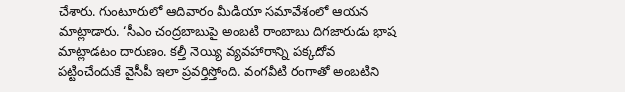చేశారు. గుంటూరులో ఆదివారం మీడియా సమావేశంలో ఆయన మాట్లాడారు. ‘సీఎం చంద్రబాబుపై అంబటి రాంబాబు దిగజారుడు భాష మాట్లాడటం దారుణం. కల్తీ నెయ్యి వ్యవహారాన్ని పక్కదోవ పట్టించేందుకే వైసీపీ ఇలా ప్రవర్తిస్తోంది. వంగవీటి రంగాతో అంబటిని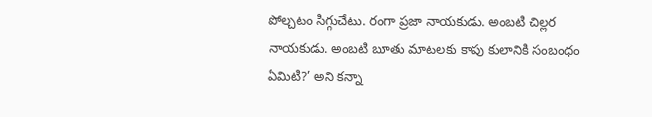పోల్చటం సిగ్గుచేటు. రంగా ప్రజా నాయకుడు. అంబటి చిల్లర నాయకుడు. అంబటి బూతు మాటలకు కాపు కులానికి సంబంధం ఏమిటి?’ అని కన్నా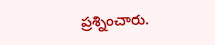ప్రశ్నించారు.